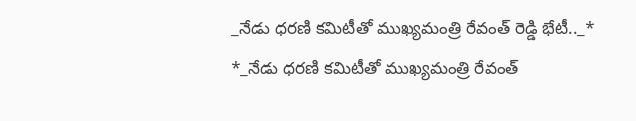_నేడు ధరణి కమిటీతో ముఖ్యమంత్రి రేవంత్ రెడ్డి భేటీ.._*
*_నేడు ధరణి కమిటీతో ముఖ్యమంత్రి రేవంత్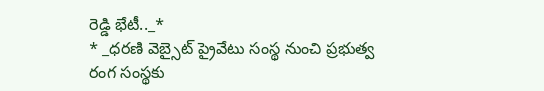రెడ్డి భేటీ.._*
* _ధరణి వెబ్సైట్ ప్రైవేటు సంస్థ నుంచి ప్రభుత్వ రంగ సంస్థకు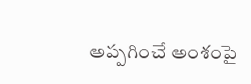అప్పగించే అంశంపై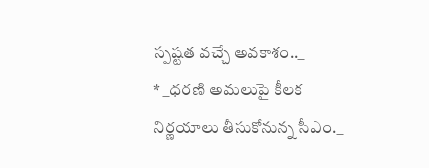స్పష్టత వచ్చే అవకాశం.._
* _ధరణి అమలుపై కీలక నిర్ణయాలు తీసుకోనున్న సీఎం._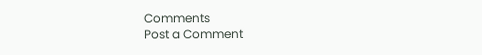Comments
Post a Comment